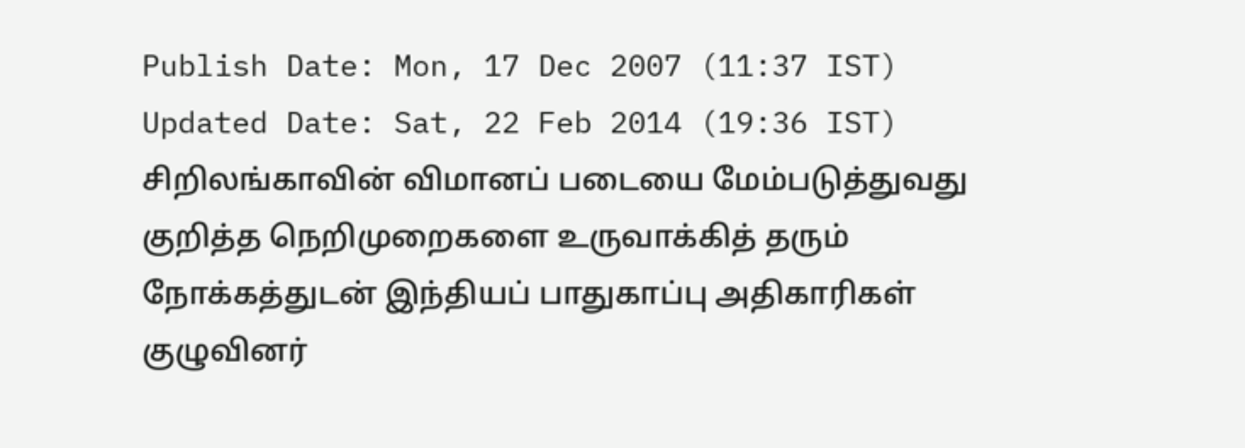Publish Date: Mon, 17 Dec 2007 (11:37 IST)
Updated Date: Sat, 22 Feb 2014 (19:36 IST)
சிறிலங்காவின் விமானப் படையை மேம்படுத்துவது குறித்த நெறிமுறைகளை உருவாக்கித் தரும் நோக்கத்துடன் இந்தியப் பாதுகாப்பு அதிகாரிகள் குழுவினர்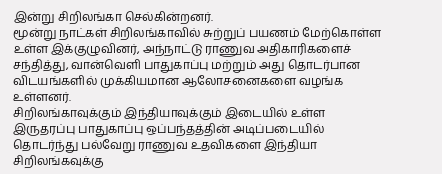இன்று சிறிலங்கா செல்கின்றனர்.
மூன்று நாட்கள் சிறிலங்காவில் சுற்றுப் பயணம் மேற்கொள்ள உள்ள இக்குழுவினர், அந்நாட்டு ராணுவ அதிகாரிகளைச் சந்தித்து, வான்வெளி பாதுகாப்பு மற்றும் அது தொடர்பான விடயங்களில் முக்கியமான ஆலோசனைகளை வழங்க உள்ளனர்.
சிறிலங்காவுக்கும் இந்தியாவுக்கும் இடையில் உள்ள இருதரப்பு பாதுகாப்பு ஒப்பந்தத்தின் அடிப்படையில் தொடர்ந்து பல்வேறு ராணுவ உதவிகளை இந்தியா சிறிலங்கவுக்கு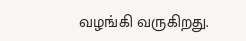வழங்கி வருகிறது.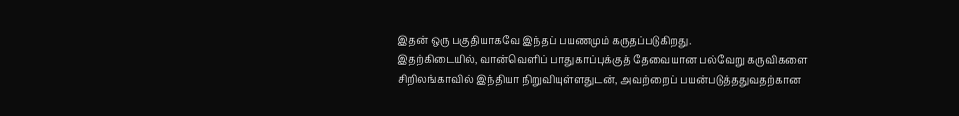இதன் ஒரு பகுதியாகவே இந்தப் பயணமும் கருதப்படுகிறது.
இதற்கிடையில், வான்வெளிப் பாதுகாப்புக்குத் தேவையான பல்வேறு கருவிகளை சிறிலங்காவில் இந்தியா நிறுவியுள்ளதுடன், அவற்றைப் பயன்படுத்ததுவதற்கான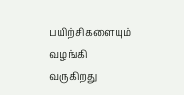பயிற்சிகளையும் வழங்கி வருகிறது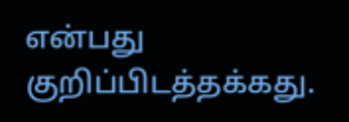என்பது குறிப்பிடத்தக்கது.